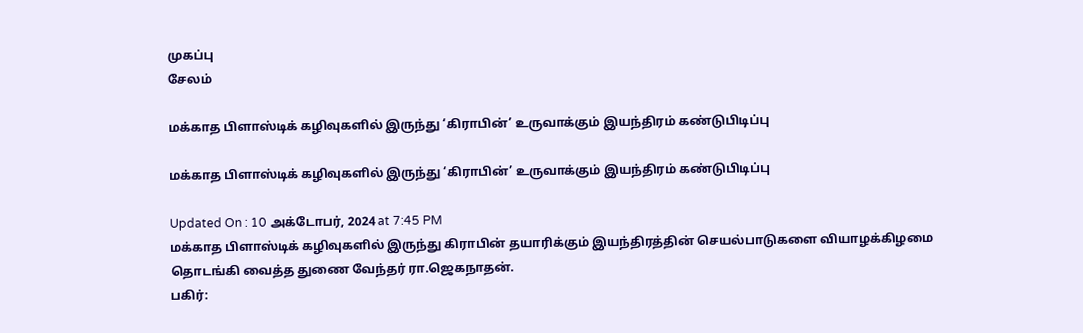முகப்பு
சேலம்

மக்காத பிளாஸ்டிக் கழிவுகளில் இருந்து ‘கிராபின்’ உருவாக்கும் இயந்திரம் கண்டுபிடிப்பு

மக்காத பிளாஸ்டிக் கழிவுகளில் இருந்து ‘கிராபின்’ உருவாக்கும் இயந்திரம் கண்டுபிடிப்பு

Updated On : 10 அக்டோபர், 2024 at 7:45 PM
மக்காத பிளாஸ்டிக் கழிவுகளில் இருந்து கிராபின் தயாரிக்கும் இயந்திரத்தின் செயல்பாடுகளை வியாழக்கிழமை தொடங்கி வைத்த துணை வேந்தர் ரா.ஜெகநாதன்.
பகிர்: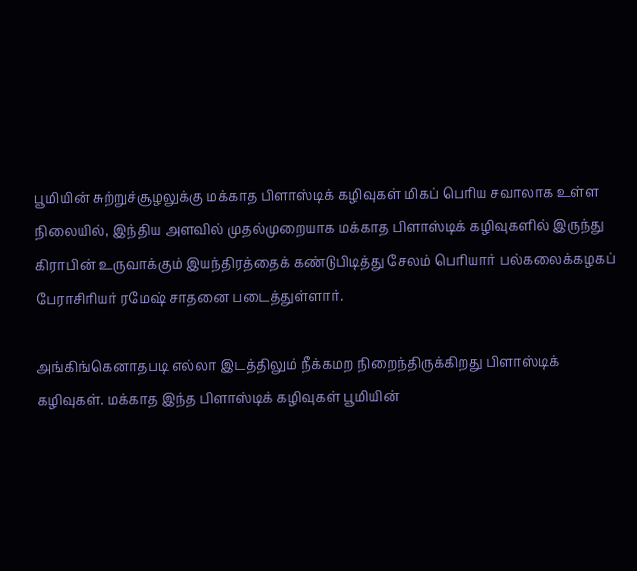பூமியின் சுற்றுச்சூழலுக்கு மக்காத பிளாஸ்டிக் கழிவுகள் மிகப் பெரிய சவாலாக உள்ள நிலையில், இந்திய அளவில் முதல்முறையாக மக்காத பிளாஸ்டிக் கழிவுகளில் இருந்து கிராபின் உருவாக்கும் இயந்திரத்தைக் கண்டுபிடித்து சேலம் பெரியார் பல்கலைக்கழகப் பேராசிரியர் ரமேஷ் சாதனை படைத்துள்ளார்.

அங்கிங்கெனாதபடி எல்லா இடத்திலும் நீக்கமற நிறைந்திருக்கிறது பிளாஸ்டிக் கழிவுகள். மக்காத இந்த பிளாஸ்டிக் கழிவுகள் பூமியின்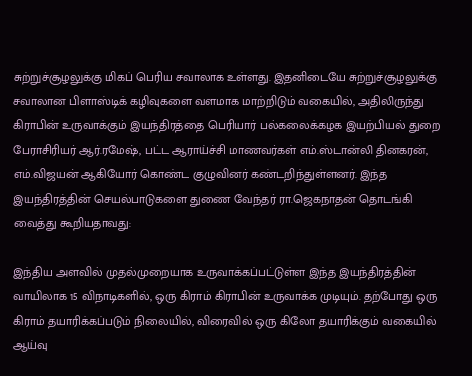சுற்றுச்சூழலுக்கு மிகப் பெரிய சவாலாக உள்ளது. இதனிடையே சுற்றுச்சூழலுக்கு சவாலான பிளாஸ்டிக் கழிவுகளை வளமாக மாற்றிடும் வகையில், அதிலிருந்து கிராபின் உருவாக்கும் இயந்திரத்தை பெரியார் பல்கலைக்கழக இயற்பியல் துறை பேராசிரியர் ஆர்.ரமேஷ், பட்ட ஆராய்ச்சி மாணவர்கள் எம்.ஸ்டான்லி தினகரன், எம்.விஜயன் ஆகியோர் கொண்ட குழுவினர் கண்டறிந்துள்ளனர். இந்த இயந்திரத்தின் செயல்பாடுகளை துணை வேந்தர் ரா.ஜெகநாதன் தொடங்கி வைத்து கூறியதாவது:

இந்திய அளவில் முதல்முறையாக உருவாக்கப்பட்டுள்ள இந்த இயந்திரத்தின் வாயிலாக 15 விநாடிகளில், ஒரு கிராம் கிராபின் உருவாக்க முடியும். தற்போது ஒரு கிராம் தயாரிக்கப்படும் நிலையில், விரைவில் ஒரு கிலோ தயாரிக்கும் வகையில் ஆய்வு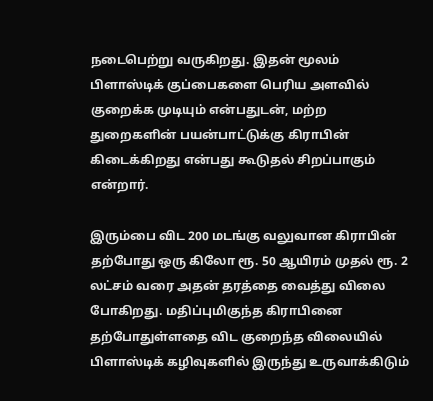நடைபெற்று வருகிறது. இதன் மூலம் பிளாஸ்டிக் குப்பைகளை பெரிய அளவில் குறைக்க முடியும் என்பதுடன், மற்ற துறைகளின் பயன்பாட்டுக்கு கிராபின் கிடைக்கிறது என்பது கூடுதல் சிறப்பாகும் என்றார்.

இரும்பை விட 200 மடங்கு வலுவான கிராபின் தற்போது ஒரு கிலோ ரூ. 50 ஆயிரம் முதல் ரூ. 2 லட்சம் வரை அதன் தரத்தை வைத்து விலை போகிறது. மதிப்புமிகுந்த கிராபினை தற்போதுள்ளதை விட குறைந்த விலையில் பிளாஸ்டிக் கழிவுகளில் இருந்து உருவாக்கிடும்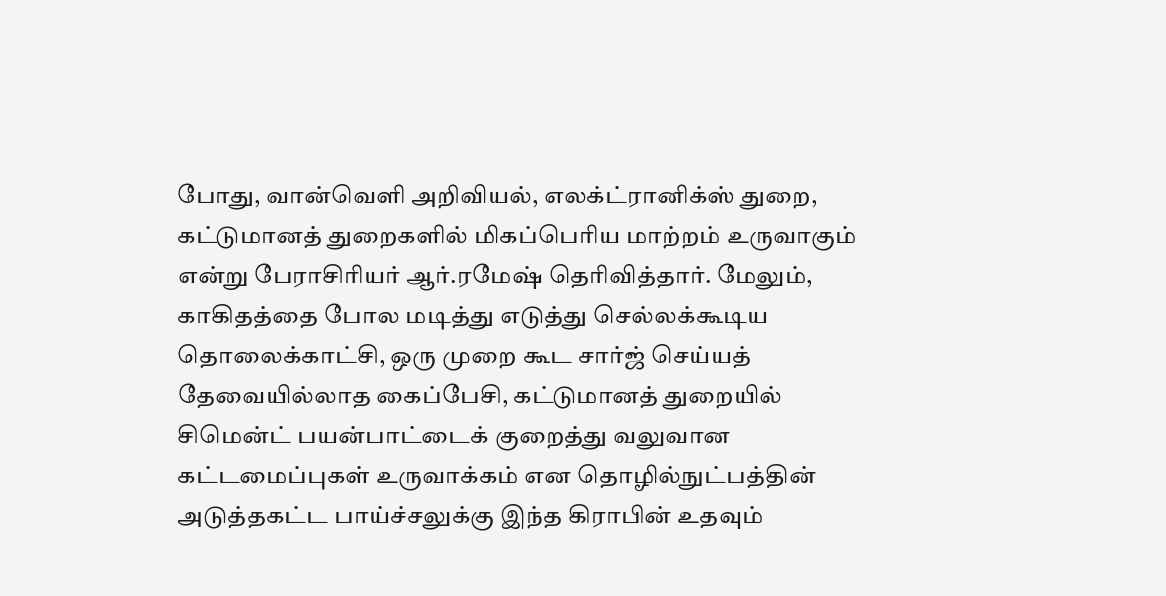போது, வான்வெளி அறிவியல், எலக்ட்ரானிக்ஸ் துறை, கட்டுமானத் துறைகளில் மிகப்பெரிய மாற்றம் உருவாகும் என்று பேராசிரியர் ஆர்.ரமேஷ் தெரிவித்தார். மேலும், காகிதத்தை போல மடித்து எடுத்து செல்லக்கூடிய தொலைக்காட்சி, ஒரு முறை கூட சார்ஜ் செய்யத் தேவையில்லாத கைப்பேசி, கட்டுமானத் துறையில் சிமென்ட் பயன்பாட்டைக் குறைத்து வலுவான கட்டமைப்புகள் உருவாக்கம் என தொழில்நுட்பத்தின் அடுத்தகட்ட பாய்ச்சலுக்கு இந்த கிராபின் உதவும்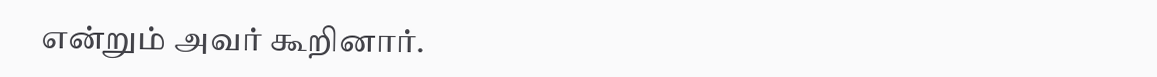என்றும் அவர் கூறினார்.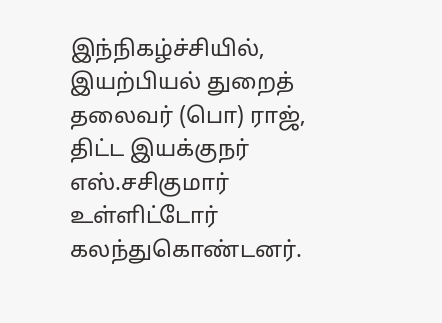இந்நிகழ்ச்சியில், இயற்பியல் துறைத் தலைவர் (பொ) ராஜ், திட்ட இயக்குநர் எஸ்.சசிகுமார் உள்ளிட்டோர் கலந்துகொண்டனர்.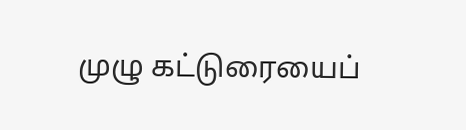முழு கட்டுரையைப்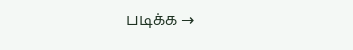படிக்க →